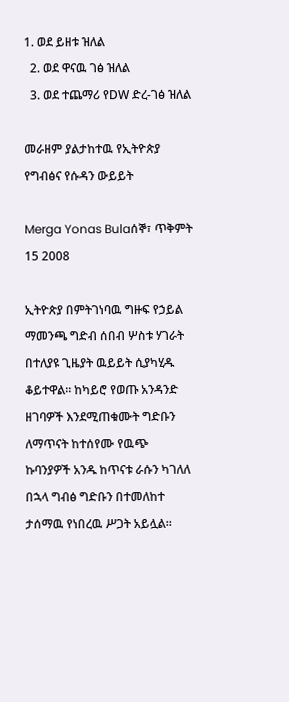1. ወደ ይዘቱ ዝለል
  2. ወደ ዋናዉ ገፅ ዝለል
  3. ወደ ተጨማሪ የDW ድረ-ገፅ ዝለል

መራዘም ያልታከተዉ የኢትዮጵያ የግብፅና የሱዳን ውይይት

Merga Yonas Bulaሰኞ፣ ጥቅምት 15 2008

ኢትዮጵያ በምትገነባዉ ግዙፍ የኃይል ማመንጫ ግድብ ሰበብ ሦስቱ ሃገራት በተለያዩ ጊዜያት ዉይይት ሲያካሂዱ ቆይተዋል። ከካይሮ የወጡ አንዳንድ ዘገባዎች እንደሚጠቁሙት ግድቡን ለማጥናት ከተሰየሙ የዉጭ ኩባንያዎች አንዱ ከጥናቱ ራሱን ካገለለ በኋላ ግብፅ ግድቡን በተመለከተ ታሰማዉ የነበረዉ ሥጋት አይሏል።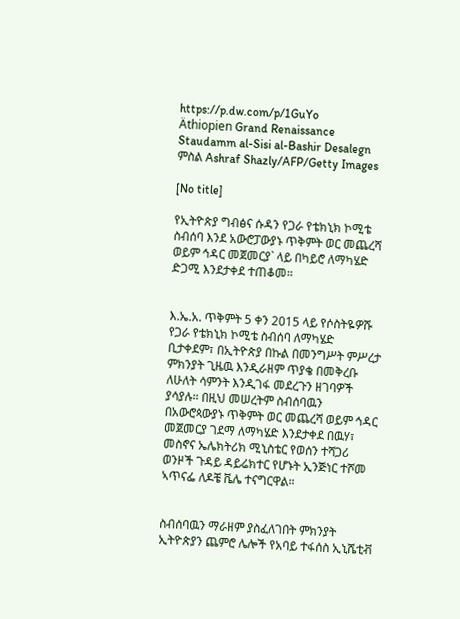https://p.dw.com/p/1GuYo
Äthiopien Grand Renaissance Staudamm al-Sisi al-Bashir Desalegn
ምስል Ashraf Shazly/AFP/Getty Images

[No title]

የኢትዮጵያ ግብፅና ሱዳን የጋራ የቴክኒክ ኮሚቴ ስብሰባ እንደ አውሮፓውያኑ ጥቅምት ወር መጨረሻ ወይም ኅዳር መጀመርያ` ላይ በካይሮ ለማካሄድ ድጋሚ እንደታቀደ ተጠቆመ።


እ.ኤ.አ. ጥቅምት 5 ቀን 2015 ላይ የሶስትዬዎሹ የጋራ የቴክኒክ ኮሚቴ ስብሰባ ለማካሄድ ቢታቀደም፣ በኢትዮጵያ በኩል በመንግሥት ምሥረታ ምክንያት ጊዜዉ እንዲራዘም ጥያቄ በመቅረቡ ለሁለት ሳምንት እንዲገፋ መደረጉን ዘገባዎች ያሳያሉ። በዚህ መሠረትም ስብሰባዉን በአውሮጳውያኑ ጥቅምት ወር መጨረሻ ወይም ኅዳር መጀመርያ ገደማ ለማካሄድ እንደታቀደ በዉሃ፣ መስኖና ኤሌክትሪክ ሚኒስቴር የወሰን ተሻጋሪ ወንዞች ጉዳይ ዳይሬክተር የሆኑት ኢንጅነር ተሾመ ኣጥናፌ ለዶቼ ቬሌ ተናግርዋል።


ስብሰባዉን ማራዘም ያስፈለገበት ምክንያት ኢትዮጵያን ጨምሮ ሌሎች የአባይ ተፋሰስ ኢኒሼቲቭ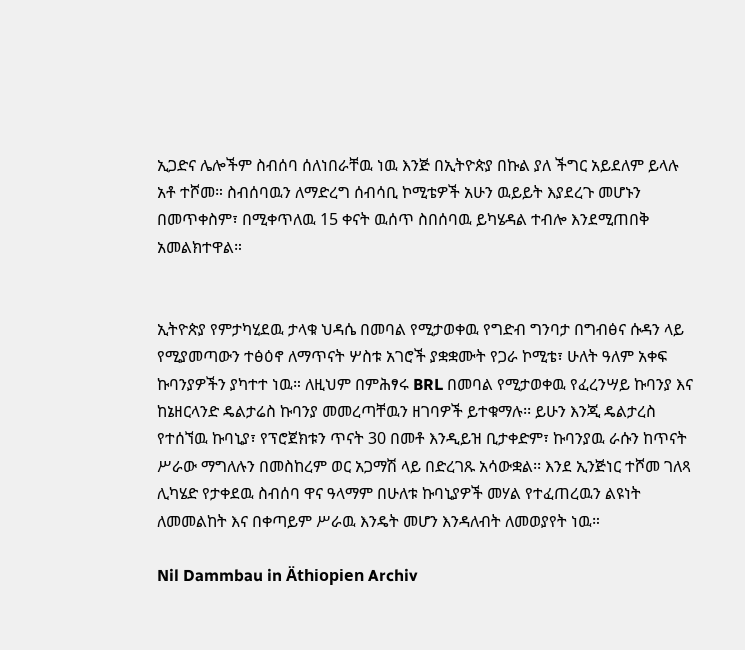ኢጋድና ሌሎችም ስብሰባ ሰለነበራቸዉ ነዉ እንጅ በኢትዮጵያ በኩል ያለ ችግር አይደለም ይላሉ አቶ ተሾመ። ስብሰባዉን ለማድረግ ሰብሳቢ ኮሚቴዎች አሁን ዉይይት እያደረጉ መሆኑን በመጥቀስም፣ በሚቀጥለዉ 15 ቀናት ዉሰጥ ስበሰባዉ ይካሄዳል ተብሎ እንደሚጠበቅ አመልክተዋል።


ኢትዮጵያ የምታካሂደዉ ታላቁ ህዳሴ በመባል የሚታወቀዉ የግድብ ግንባታ በግብፅና ሱዳን ላይ የሚያመጣውን ተፅዕኖ ለማጥናት ሦስቱ አገሮች ያቋቋሙት የጋራ ኮሚቴ፣ ሁለት ዓለም አቀፍ ኩባንያዎችን ያካተተ ነዉ። ለዚህም በምሕፃሩ BRL በመባል የሚታወቀዉ የፈረንሣይ ኩባንያ እና ከኔዘርላንድ ዴልታሬስ ኩባንያ መመረጣቸዉን ዘገባዎች ይተቁማሉ፡፡ ይሁን እንጂ ዴልታረስ የተሰኘዉ ኩባኒያ፣ የፕሮጀክቱን ጥናት 30 በመቶ እንዲይዝ ቢታቀድም፣ ኩባንያዉ ራሱን ከጥናት ሥራው ማግለሉን በመስከረም ወር አጋማሽ ላይ በድረገጹ አሳውቋል፡፡ እንደ ኢንጅነር ተሾመ ገለጻ ሊካሄድ የታቀደዉ ስብሰባ ዋና ዓላማም በሁለቱ ኩባኒያዎች መሃል የተፈጠረዉን ልዩነት ለመመልከት እና በቀጣይም ሥራዉ እንዴት መሆን እንዳለብት ለመወያየት ነዉ።

Nil Dammbau in Äthiopien Archiv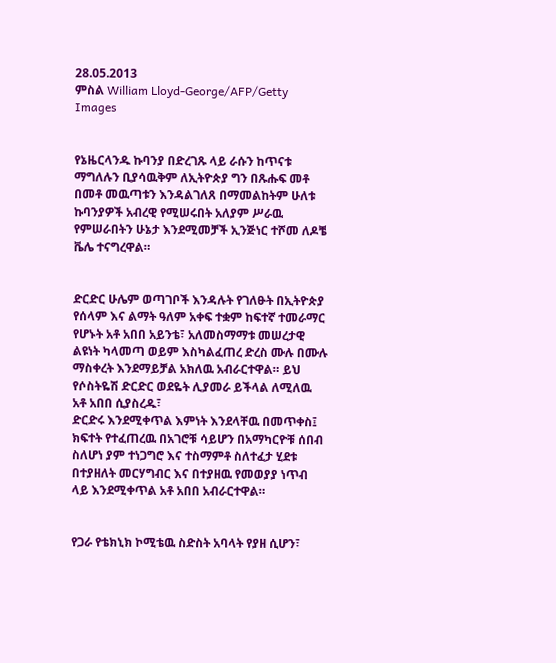28.05.2013
ምስል William Lloyd-George/AFP/Getty Images


የኔዜርላንዱ ኩባንያ በድረገጹ ላይ ራሱን ከጥናቱ ማግለሉን ቢያሳዉቅም ለኢትዮጵያ ግን በጹሑፍ መቶ በመቶ መዉጣቱን እንዳልገለጸ በማመልከትም ሁለቱ ኩባንያዎች አብረዊ የሚሠሩበት አለያም ሥራዉ የምሠራበትን ሁኔታ እንደሚመቻች ኢንጅነር ተሾመ ለዶቼ ቬሌ ተናግረዋል።


ድርድር ሁሌም ወጣገቦች እንዳሉት የገለፁት በኢትዮጵያ የሰላም እና ልማት ዓለም አቀፍ ተቋም ከፍተኛ ተመራማር የሆኑት አቶ አበበ አይንቴ፣ አለመስማማቱ መሠረታዊ ልዩነት ካላመጣ ወይም እስካልፈጠረ ድረስ ሙሉ በሙሉ ማስቀረት እንደማይቻል አክለዉ አብራርተዋል። ይህ የሶስትዬሽ ድርድር ወደዬት ሊያመራ ይችላል ለሚለዉ አቶ አበበ ሲያስረዱ፣
ድርድሩ እንደሚቀጥል እምነት እንደላቸዉ በመጥቀስ፤ ክፍተት የተፈጠረዉ በአገሮቹ ሳይሆን በአማካርዮቹ ሰበብ ስለሆነ ያም ተነጋግሮ እና ተስማምቶ ስለተፈታ ሂደቱ በተያዘለት መርሃግብር እና በተያዘዉ የመወያያ ነጥብ ላይ እንደሚቀጥል አቶ አበበ አብራርተዋል።


የጋራ የቴክኒክ ኮሚቴዉ ስድስት አባላት የያዘ ሲሆን፣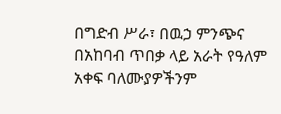በግድብ ሥራ፣ በዉኃ ምንጭና በአከባብ ጥበቃ ላይ አራት የዓለም አቀፍ ባለሙያዎችንም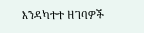እንዳካተተ ዘገባዎች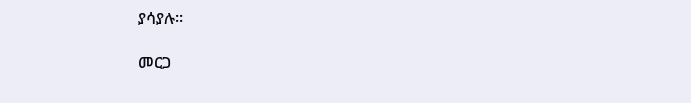ያሳያሉ።

መርጋ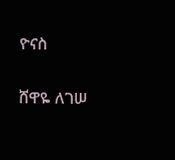ዮናስ

ሸዋዬ ለገሠ